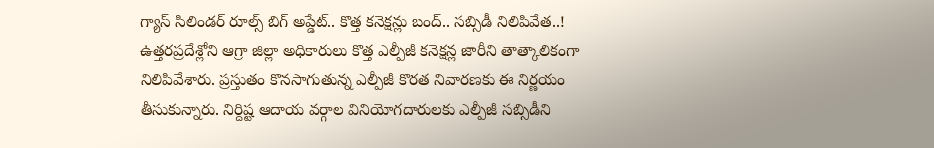గ్యాస్ సిలిండర్ రూల్స్ బిగ్ అప్డేట్.. కొత్త కనెక్షన్లు బంద్.. సబ్సిడీ నిలిపివేత..!
ఉత్తరప్రదేశ్లోని ఆగ్రా జిల్లా అధికారులు కొత్త ఎల్పీజీ కనెక్షన్ల జారీని తాత్కాలికంగా నిలిపివేశారు. ప్రస్తుతం కొనసాగుతున్న ఎల్పీజీ కొరత నివారణకు ఈ నిర్ణయం తీసుకున్నారు. నిర్దిష్ట ఆదాయ వర్గాల వినియోగదారులకు ఎల్పీజీ సబ్సిడీని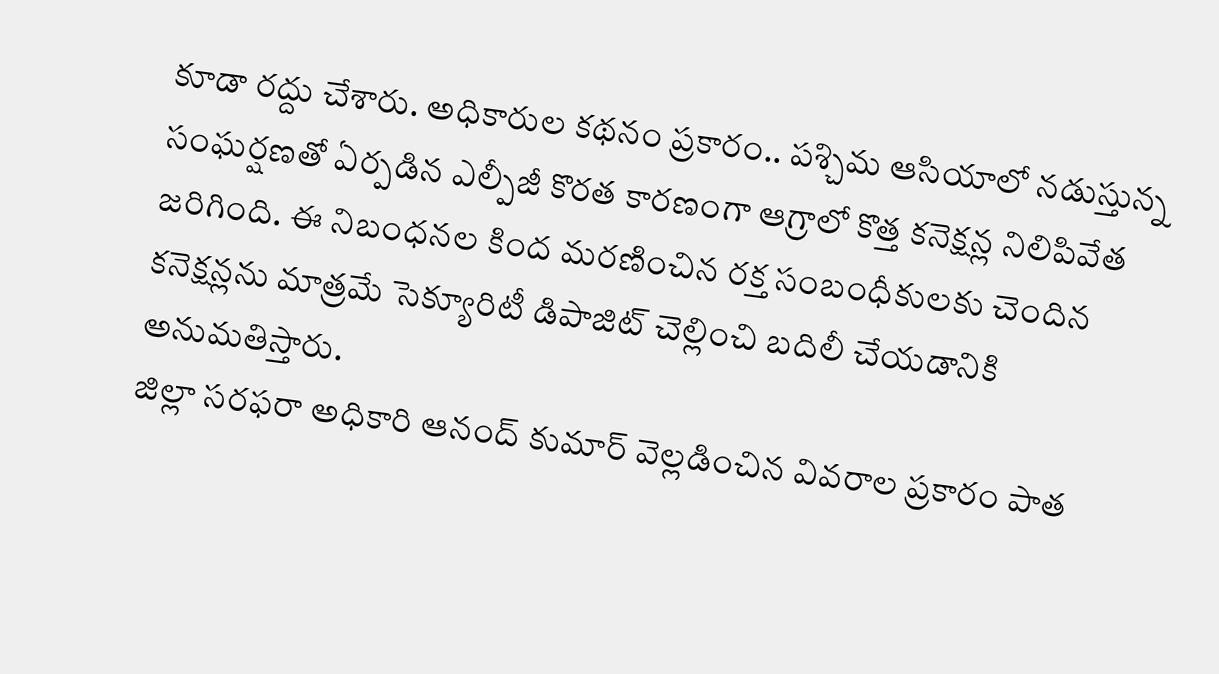కూడా రద్దు చేశారు. అధికారుల కథనం ప్రకారం.. పశ్చిమ ఆసియాలో నడుస్తున్న సంఘర్షణతో ఏర్పడిన ఎల్పీజీ కొరత కారణంగా ఆగ్రాలో కొత్త కనెక్షన్ల నిలిపివేత జరిగింది. ఈ నిబంధనల కింద మరణించిన రక్త సంబంధీకులకు చెందిన కనెక్షన్లను మాత్రమే సెక్యూరిటీ డిపాజిట్ చెల్లించి బదిలీ చేయడానికి అనుమతిస్తారు.
జిల్లా సరఫరా అధికారి ఆనంద్ కుమార్ వెల్లడించిన వివరాల ప్రకారం పాత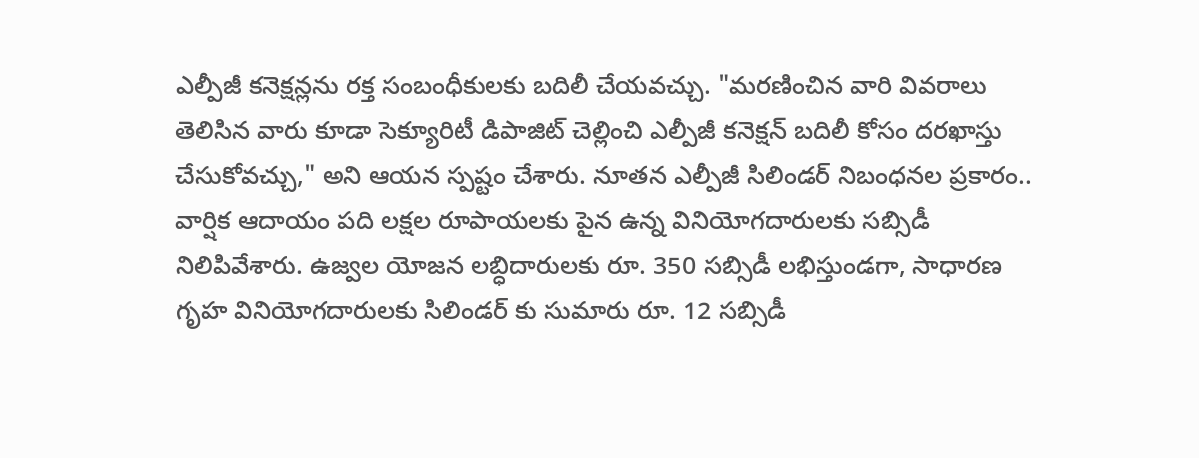ఎల్పీజీ కనెక్షన్లను రక్త సంబంధీకులకు బదిలీ చేయవచ్చు. "మరణించిన వారి వివరాలు తెలిసిన వారు కూడా సెక్యూరిటీ డిపాజిట్ చెల్లించి ఎల్పీజీ కనెక్షన్ బదిలీ కోసం దరఖాస్తు చేసుకోవచ్చు," అని ఆయన స్పష్టం చేశారు. నూతన ఎల్పీజీ సిలిండర్ నిబంధనల ప్రకారం.. వార్షిక ఆదాయం పది లక్షల రూపాయలకు పైన ఉన్న వినియోగదారులకు సబ్సిడీ నిలిపివేశారు. ఉజ్వల యోజన లబ్ధిదారులకు రూ. 350 సబ్సిడీ లభిస్తుండగా, సాధారణ గృహ వినియోగదారులకు సిలిండర్ కు సుమారు రూ. 12 సబ్సిడీ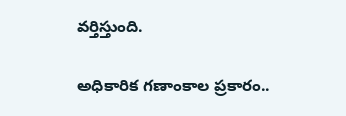వర్తిస్తుంది.

అధికారిక గణాంకాల ప్రకారం..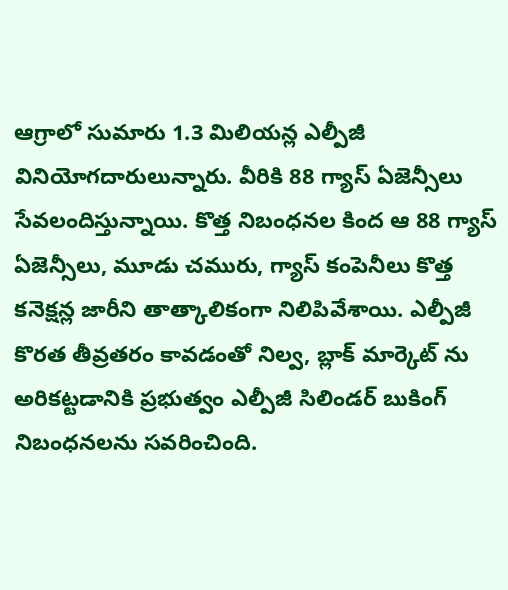ఆగ్రాలో సుమారు 1.3 మిలియన్ల ఎల్పీజీ వినియోగదారులున్నారు. వీరికి 88 గ్యాస్ ఏజెన్సీలు సేవలందిస్తున్నాయి. కొత్త నిబంధనల కింద ఆ 88 గ్యాస్ ఏజెన్సీలు, మూడు చమురు, గ్యాస్ కంపెనీలు కొత్త కనెక్షన్ల జారీని తాత్కాలికంగా నిలిపివేశాయి. ఎల్పీజీ కొరత తీవ్రతరం కావడంతో నిల్వ, బ్లాక్ మార్కెట్ ను అరికట్టడానికి ప్రభుత్వం ఎల్పీజీ సిలిండర్ బుకింగ్ నిబంధనలను సవరించింది.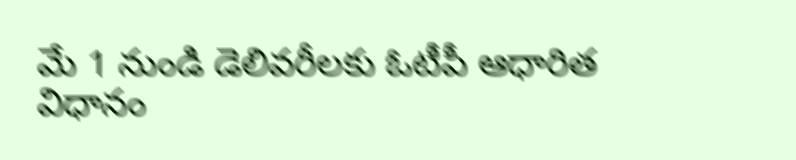మే 1 నుండి డెలివరీలకు ఓటీపీ ఆధారిత విధానం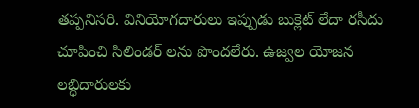తప్పనిసరి. వినియోగదారులు ఇప్పుడు బుక్లెట్ లేదా రసీదు చూపించి సిలిండర్ లను పొందలేరు. ఉజ్వల యోజన లబ్ధిదారులకు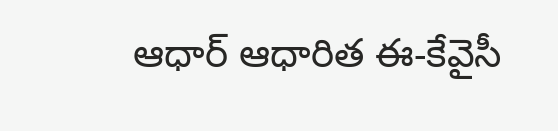ఆధార్ ఆధారిత ఈ-కేవైసీ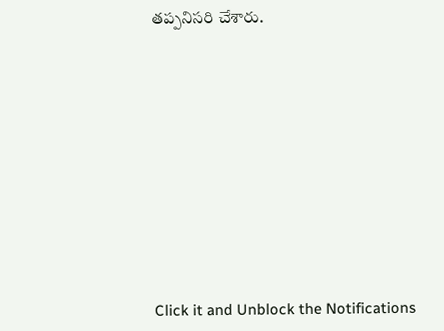తప్పనిసరి చేశారు.












Click it and Unblock the Notifications